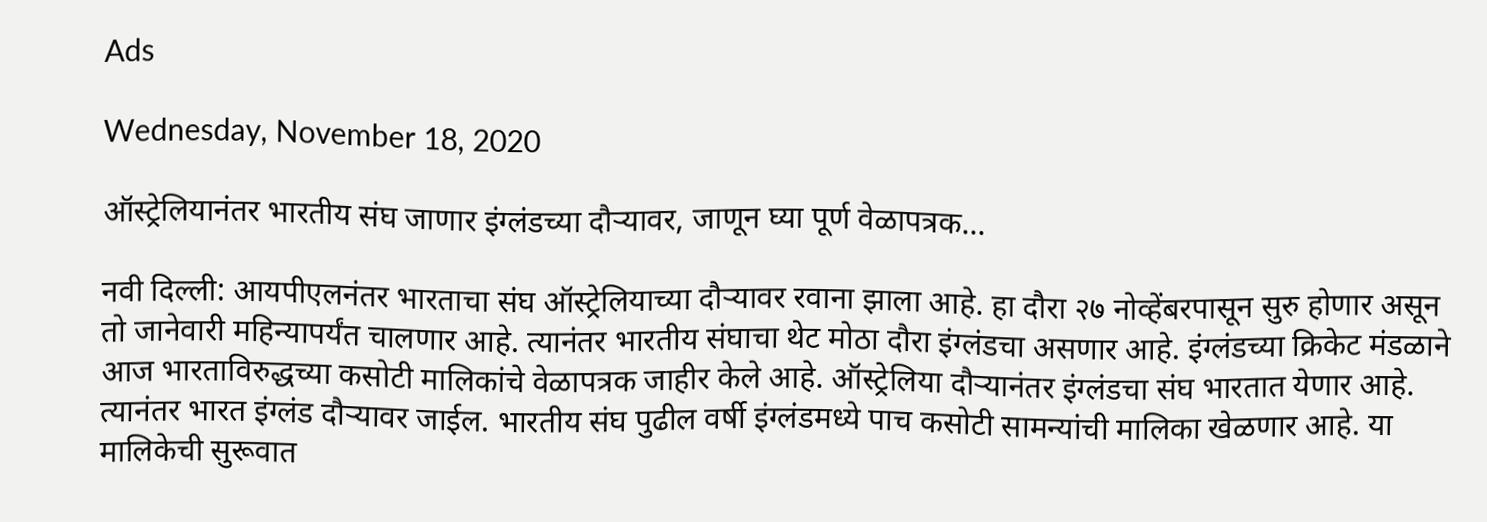Ads

Wednesday, November 18, 2020

ऑस्ट्रेलियानंतर भारतीय संघ जाणार इंग्लंडच्या दौऱ्यावर, जाणून घ्या पूर्ण वेळापत्रक...

नवी दिल्ली: आयपीएलनंतर भारताचा संघ ऑस्ट्रेलियाच्या दौऱ्यावर रवाना झाला आहे. हा दौरा २७ नोव्हेंबरपासून सुरु होणार असून तो जानेवारी महिन्यापर्यंत चालणार आहे. त्यानंतर भारतीय संघाचा थेट मोठा दौरा इंग्लंडचा असणार आहे. इंग्लंडच्या क्रिकेट मंडळाने आज भारताविरुद्धच्या कसोटी मालिकांचे वेळापत्रक जाहीर केले आहे. ऑस्ट्रेलिया दौऱ्यानंतर इंग्लंडचा संघ भारतात येणार आहे. त्यानंतर भारत इंग्लंड दौऱ्यावर जाईल. भारतीय संघ पुढील वर्षी इंग्लंडमध्ये पाच कसोटी सामन्यांची मालिका खेळणार आहे. या मालिकेची सुरूवात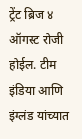ट्रेंट ब्रिज ४ ऑगस्ट रोजी होईल. टीम इंडिया आणि इंग्लंड यांच्यात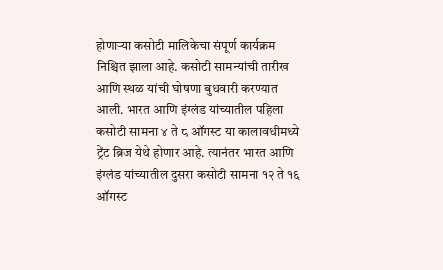होणाऱ्या कसोटी मालिकेचा संपूर्ण कार्यक्रम निश्चित झाला आहे. कसोटी सामन्यांची तारीख आणि स्थळ यांची घोषणा बुधवारी करण्यात आली. भारत आणि इंग्लंड यांच्यातील पहिला कसोटी सामना ४ ते ८ ऑगस्ट या कालावधीमध्ये ट्रेंट ब्रिज येथे होणार आहे. त्यानंतर भारत आणि इंग्लंड यांच्यातील दुसरा कसोटी सामना १२ ते १६ ऑगस्ट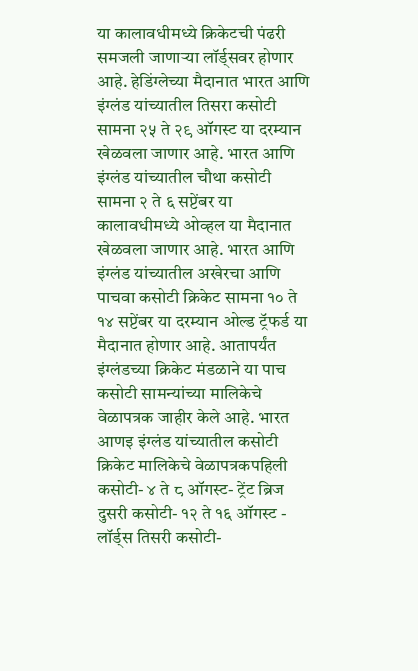या कालावधीमध्ये क्रिकेटची पंढरी समजली जाणाऱ्या लॉर्ड्सवर होणार आहे. हेडिंग्लेच्या मैदानात भारत आणि इंग्लंड यांच्यातील तिसरा कसोटी सामना २५ ते २९ ऑगस्ट या दरम्यान खेळवला जाणार आहे. भारत आणि इंग्लंड यांच्यातील चौथा कसोटी सामना २ ते ६ सप्टेंबर या कालावधीमध्ये ओव्हल या मैदानात खेळवला जाणार आहे. भारत आणि इंग्लंड यांच्यातील अखेरचा आणि पाचवा कसोटी क्रिकेट सामना १० ते १४ सप्टेंबर या दरम्यान ओल्ड ट्रॅफर्ड या मैदानात होणार आहे. आतापर्यंत इंग्लंडच्या क्रिकेट मंडळाने या पाच कसोटी सामन्यांच्या मालिकेचे वेळापत्रक जाहीर केले आहे. भारत आणइ इंग्लंड यांच्यातील कसोटी क्रिकेट मालिकेचे वेळापत्रकपहिली कसोटी- ४ ते ८ ऑगस्ट- ट्रेंट ब्रिज दुसरी कसोटी- १२ ते १६ ऑगस्ट - लॉर्ड्स तिसरी कसोटी-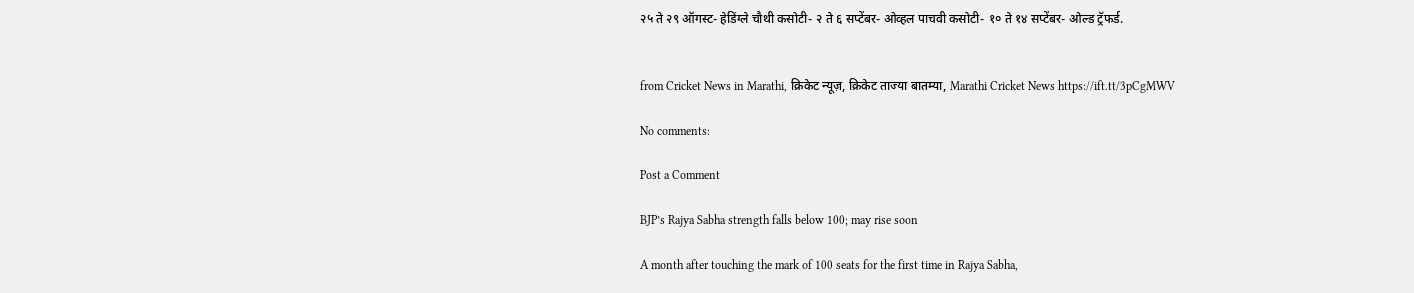२५ ते २९ ऑगस्ट- हेडिंग्ले चौथी कसोटी- २ ते ६ सप्टेंबर- ओव्हल पाचवी कसोटी- १० ते १४ सप्टेंबर- ओल्ड ट्रॅफर्ड.


from Cricket News in Marathi, क्रिकेट न्यूज़, क्रिकेट ताज्या बातम्या, Marathi Cricket News https://ift.tt/3pCgMWV

No comments:

Post a Comment

BJP’s Rajya Sabha strength falls below 100; may rise soon

A month after touching the mark of 100 seats for the first time in Rajya Sabha,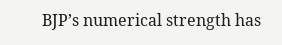BJP’s numerical strength has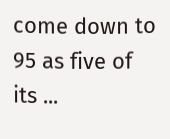come down to 95 as five of its ...